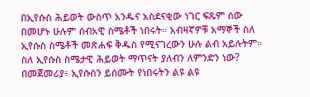በኢየሱስ ሕይወት ውስጥ አንዱና አስደናቂው ነገር ፍጹም ሰው በመሆኑ ሁሉም ሰብአዊ ስሜቶች ነበሩት። አብዛኛዎቹ አማኞች ስለ ኢየሱስ ስሜቶች መጽሐፍ ቅዱስ የሚናገረውን ሁሉ ልብ አይሉትም። ስለ ኢየሱስ ስሜታዊ ሕይወት ማጥናት ያለብን ለምንድን ነው? በመጀመሪያ፥ ኢየሱስን ይሰሙት የነበሩትን ልዩ ልዩ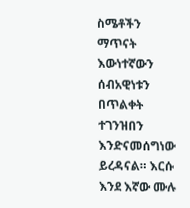ስሜቶችን ማጥናት እውነተኛውን ሰብአዊነቱን በጥልቀት ተገንዝበን እንድናመሰግነው ይረዳናል። እርሱ እንደ እኛው ሙሉ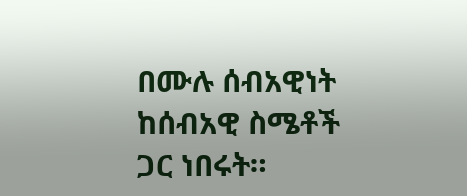በሙሉ ሰብአዊነት ከሰብአዊ ስሜቶች ጋር ነበሩት።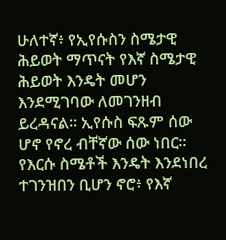ሁለተኛ፥ የኢየሱስን ስሜታዊ ሕይወት ማጥናት የእኛ ስሜታዊ ሕይወት እንዴት መሆን እንደሚገባው ለመገንዘብ ይረዳናል። ኢየሱስ ፍጹም ሰው ሆኖ የኖረ ብቸኛው ሰው ነበር። የእርሱ ስሜቶች እንዴት እንደነበረ ተገንዝበን ቢሆን ኖሮ፥ የእኛ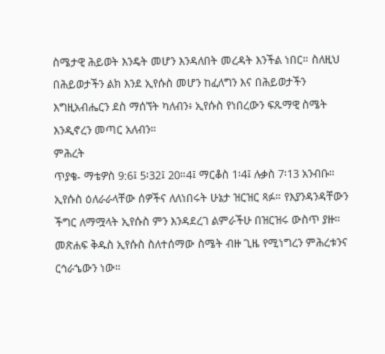ስሜታዊ ሕይወት እንዴት መሆን እንዳለበት መረዳት እንችል ነበር። ስለዚህ በሕይወታችን ልክ እንደ ኢየሱስ መሆን ከፈለግን እና በሕይወታችን እግዚአብሔርን ደስ ማሰኘት ካለብን፥ ኢየሱስ የነበረውን ፍጹማዊ ስሜት እንዲኖረን መጣር አለብን።
ምሕረት
ጥያቄ- ማቴዎስ 9:6፤ 5፡32፤ 20።4፤ ማርቆስ 1፡4፤ ሉቃስ 7፡13 አንብቡ። ኢየሱስ ዕለራራላቸው ሰዎችና ለለነበሩት ሁኔታ ዝርዝር ጻፉ። የእያንዳንዳቸውን ችግር ለማሟላት ኢየሱስ ምን እንዳደረገ ልምራችሁ በዝርዝሩ ውስጥ ያዙ።
መጽሐፍ ቅዱስ ኢየሱስ ስለተሰማው ስሜት ብዙ ጊዜ የሚነግረን ምሕረቱንና ርኅራኄውን ነው።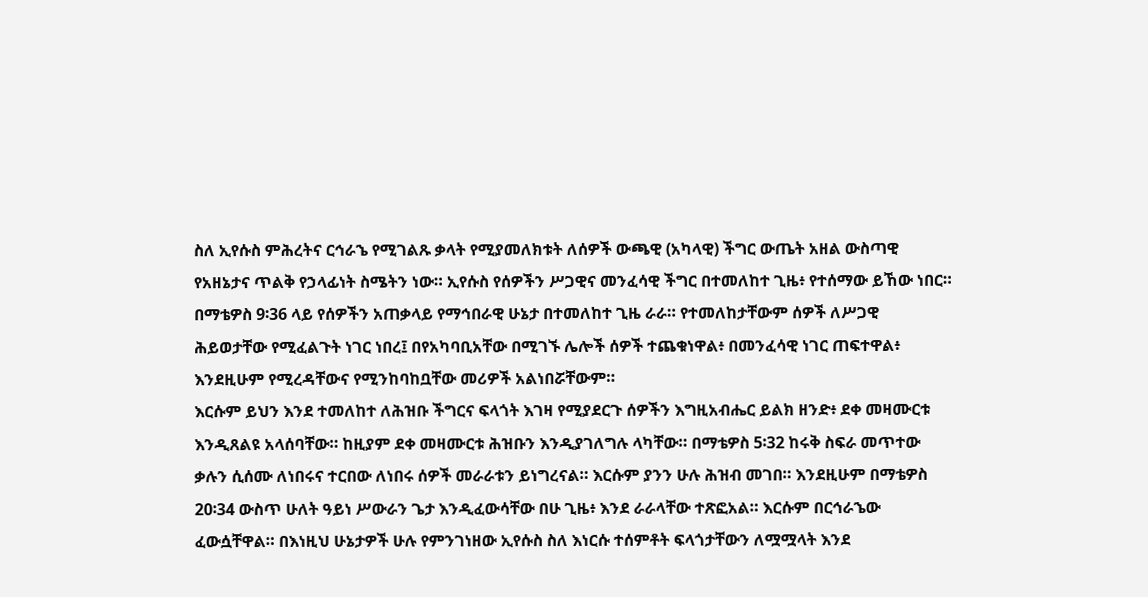ስለ ኢየሱስ ምሕረትና ርኅራኄ የሚገልጹ ቃላት የሚያመለክቱት ለሰዎች ውጫዊ (አካላዊ) ችግር ውጤት አዘል ውስጣዊ የአዘኔታና ጥልቅ የኃላፊነት ስሜትን ነው። ኢየሱስ የሰዎችን ሥጋዊና መንፈሳዊ ችግር በተመለከተ ጊዜ፥ የተሰማው ይኸው ነበር። በማቴዎስ 9፡36 ላይ የሰዎችን አጠቃላይ የማኅበራዊ ሁኔታ በተመለከተ ጊዜ ራራ። የተመለከታቸውም ሰዎች ለሥጋዊ ሕይወታቸው የሚፈልጉት ነገር ነበረ፤ በየአካባቢአቸው በሚገኙ ሌሎች ሰዎች ተጨቁነዋል፥ በመንፈሳዊ ነገር ጠፍተዋል፥ እንደዚሁም የሚረዳቸውና የሚንከባከቧቸው መሪዎች አልነበሯቸውም።
እርሱም ይህን እንደ ተመለከተ ለሕዝቡ ችግርና ፍላጎት እገዛ የሚያደርጉ ሰዎችን እግዚአብሔር ይልክ ዘንድ፥ ደቀ መዛሙርቱ እንዲጸልዩ አላሰባቸው። ከዚያም ደቀ መዛሙርቱ ሕዝቡን እንዲያገለግሉ ላካቸው። በማቴዎስ 5፡32 ከሩቅ ስፍራ መጥተው ቃሉን ሲሰሙ ለነበሩና ተርበው ለነበሩ ሰዎች መራራቱን ይነግረናል። እርሱም ያንን ሁሉ ሕዝብ መገበ። እንደዚሁም በማቴዎስ 20፡34 ውስጥ ሁለት ዓይነ ሥውራን ጌታ እንዲፈውሳቸው በሁ ጊዜ፥ እንደ ራራላቸው ተጽፎአል። እርሱም በርኅራኄው ፈውሷቸዋል። በእነዚህ ሁኔታዎች ሁሉ የምንገነዘው ኢየሱስ ስለ እነርሱ ተሰምቶት ፍላጎታቸውን ለሟሟላት እንደ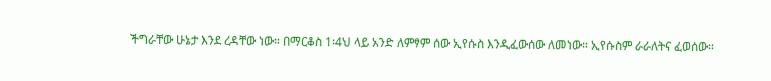ችግራቸው ሁኔታ እንደ ረዳቸው ነው። በማርቆስ 1፡4ህ ላይ አንድ ለምፃም ሰው ኢየሱስ እንዲፈውሰው ለመነው። ኢየሱስም ራራለትና ፈወሰው።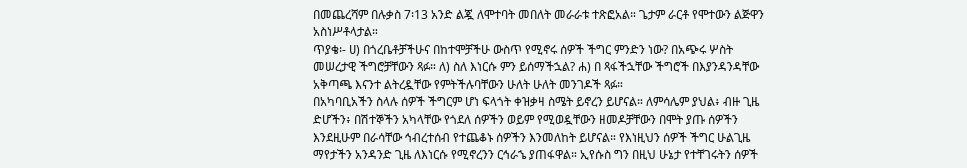በመጨረሻም በሉቃስ 7፡13 አንድ ልጇ ለሞተባት መበለት መራራቱ ተጽፎአል። ጌታም ራርቶ የሞተውን ልጅዋን አስነሥቶላታል።
ጥያቄ፡- ሀ) በጎረቤቶቻችሁና በከተሞቻችሁ ውስጥ የሚኖሩ ሰዎች ችግር ምንድን ነው? በአጭሩ ሦስት መሠረታዊ ችግሮቻቸውን ጻፉ። ለ) ስለ እነርሱ ምን ይሰማችኋል? ሐ) በ ጻፋችኋቸው ችግሮች በእያንዳንዳቸው አቅጣጫ እናንተ ልትረዷቸው የምትችሉባቸውን ሁለት ሁለት መንገዶች ጻፉ።
በአካባቢአችን ስላሉ ሰዎች ችግርም ሆነ ፍላጎት ቀዝቃዛ ስሜት ይኖረን ይሆናል። ለምሳሌም ያህል፥ ብዙ ጊዜ ድሆችን፥ በሽተኞችን አካላቸው የጎደለ ሰዎችን ወይም የሚወዷቸውን ዘመዶቻቸውን በሞት ያጡ ሰዎችን እንደዚሁም በራሳቸው ኅብረተሰብ የተጨቆኑ ሰዎችን እንመለከት ይሆናል። የእነዚህን ሰዎች ችግር ሁልጊዜ ማየታችን አንዳንድ ጊዜ ለእነርሱ የሚኖረንን ርኅራኄ ያጠፋዋል። ኢየሱስ ግን በዚህ ሁኔታ የተቸገሩትን ሰዎች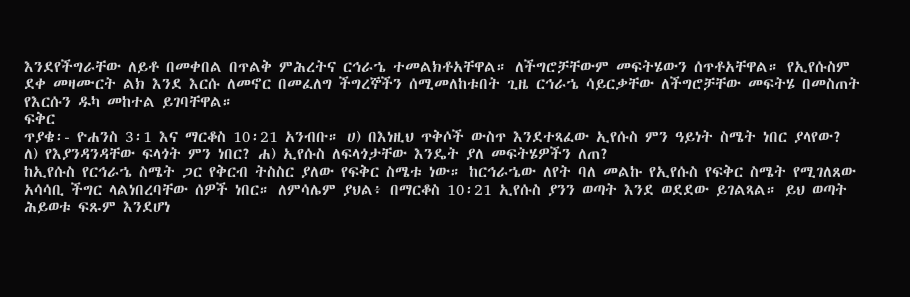እንደየችግራቸው ለይቶ በመቀበል በጥልቅ ምሕረትና ርኅራኄ ተመልክቶአቸዋል። ለችግሮቻቸውም መፍትሄውን ሰጥቶአቸዋል። የኢየሱስም ደቀ መዛሙርት ልክ እንደ እርሱ ለመኖር በመፈለግ ችግረኞችን ሰሚመለከቱበት ጊዜ ርኅራኄ ሳይርቃቸው ለችግሮቻቸው መፍትሄ በመስጠት የእርሱን ዱካ መከተል ይገባቸዋል።
ፍቅር
ጥያቄ፡- ዮሐንስ 3፡1 እና ማርቆስ 10፡21 አንብቡ። ሀ) በእነዚህ ጥቅሶች ውስጥ እንደተጻፈው ኢየሱስ ምን ዓይነት ስሜት ነበር ያላየው? ለ) የእያንዳንዳቸው ፍላጎት ምን ነበር? ሐ) ኢየሱስ ለፍላጎታቸው እንዴት ያለ መፍትሄዎችን ለጠ?
ከኢየሱስ የርኅራኄ ስሜት ጋር የቅርብ ትስስር ያለው የፍቅር ስሜቱ ነው። ከርኅራኄው ለየት ባለ መልኩ የኢየሱስ የፍቅር ስሜት የሚገለጸው አሳሳቢ ችግር ላልነበረባቸው ሰዎች ነበር። ለምሳሌም ያህል፥ በማርቆስ 10፡21 ኢየሱስ ያንን ወጣት እንደ ወደደው ይገልጻል። ይህ ወጣት ሕይወቱ ፍጹም እንደሆነ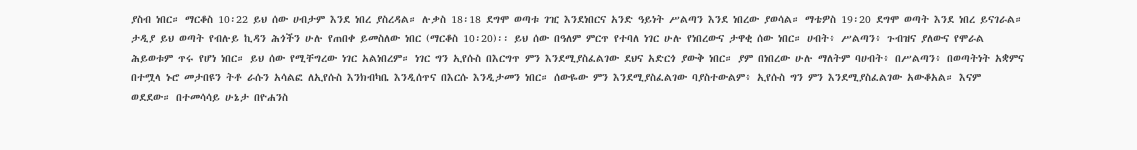ያስብ ነበር። ማርቆስ 10፡22 ይህ ሰው ሀብታም እንደ ነበረ ያስረዳል። ሉቃስ 18፡18 ደግሞ ወጣቱ ገዢ እንደነበርና አንድ ዓይነት ሥልጣን እንደ ነበረው ያወሳል። ማቴዎስ 19፡20 ደግሞ ወጣት እንደ ነበረ ይናገራል። ታዲያ ይህ ወጣት የብሉይ ኪዳን ሕጎችን ሁሉ የጠበቀ ይመስለው ነበር (ማርቆስ 10፡20)፡፡ ይህ ሰው በዓለም ምርጥ የተባለ ነገር ሁሉ የነበረውና ታዋቂ ሰው ነበር። ሀብት፥ ሥልጣን፥ ጉብዝና ያለውና የሞራል ሕይወቱም ጥሩ የሆነ ነበር። ይህ ሰው የሚቸግረው ነገር አልነበረም። ነገር ግን ኢየሱስ በእርግጥ ምን እንደሚያስፈልገው ደህና አድርጎ ያውቅ ነበር። ያም በነበረው ሁሉ ማለትም ባሀብት፥ በሥልጣን፥ በወጣትነት አቋምና በተሟላ ኑሮ መታበዩን ትቶ ራሱን አሳልፎ ለኢየሱስ እንክብካቤ እንዲሰጥና በእርሱ እንዲታመን ነበር። ሰውዬው ምን እንደሚያስፈልገው ባያስተውልም፥ ኢየሱስ ግን ምን እንደሚያስፈልገው አውቆአል። እናም ወደደው። በተመሳሳይ ሁኔታ በዮሐንስ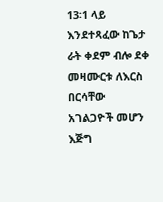13፡1 ላይ እንደተጻፈው ከጌታ ራት ቀደም ብሎ ደቀ መዛሙርቱ ለእርስ በርሳቸው አገልጋዮች መሆን እጅግ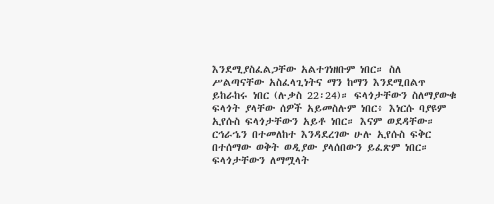እንደሚያስፈልጋቸው አልተገነዘቡም ነበር። ስለ ሥልጣናቸው አስፈላጊነትና ማን ከማን እንደሚበልጥ ይከራከሩ ነበር (ሉቃስ 22፡24)። ፍላጎታቸውን ስለማያውቁ ፍላጎት ያላቸው ሰዎች አይመስሉም ነበር፥ እነርሱ ባያዩም ኢየሱስ ፍላጎታቸውን አይቶ ነበር። እናም ወደዳቸው።
ርኅራኄን በተመለከተ እንዳደረገው ሁሉ ኢየሱስ ፍቅር በተሰማው ወቅት ወዲያው ያላሰበውን ይፈጽም ነበር። ፍላጎታቸውን ለማሟላት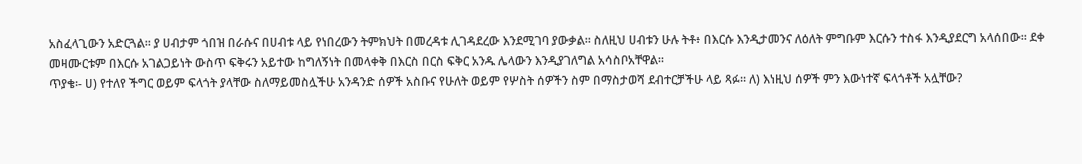አስፈላጊውን አድርጓል። ያ ሀብታም ጎበዝ በራሱና በሀብቱ ላይ የነበረውን ትምክህት በመረዳቱ ሊገዳደረው እንደሚገባ ያውቃል። ስለዚህ ሀብቱን ሁሉ ትቶ፥ በእርሱ እንዲታመንና ለዕለት ምግቡም እርሱን ተስፋ እንዲያደርግ አላሰበው። ደቀ መዛሙርቱም በእርሱ አገልጋይነት ውስጥ ፍቅሩን አይተው ከግለኝነት በመላቀቅ በእርስ በርስ ፍቅር አንዱ ሌላውን እንዲያገለግል አሳስቦአቸዋል።
ጥያቄ፡- ሀ) የተለየ ችግር ወይም ፍላጎት ያላቸው ስለማይመስሏችሁ አንዳንድ ሰዎች አስቡና የሁለት ወይም የሦስት ሰዎችን ስም በማስታወሻ ደብተርቻችሁ ላይ ጻፉ። ለ) እነዚህ ሰዎች ምን እውነተኛ ፍላጎቶች አሏቸው?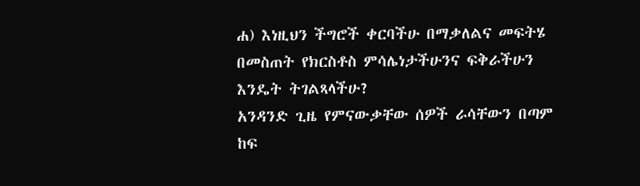ሐ) እነዚህን ችግሮች ቀርባችሁ በማቃለልና መፍትሄ በመስጠት የክርስቶስ ምሳሌነታችሁንና ፍቅራችሁን እንዴት ትገልጻላችሁ?
አንዳንድ ጊዜ የምናውቃቸው ሰዎች ራሳቸውን በጣም ከፍ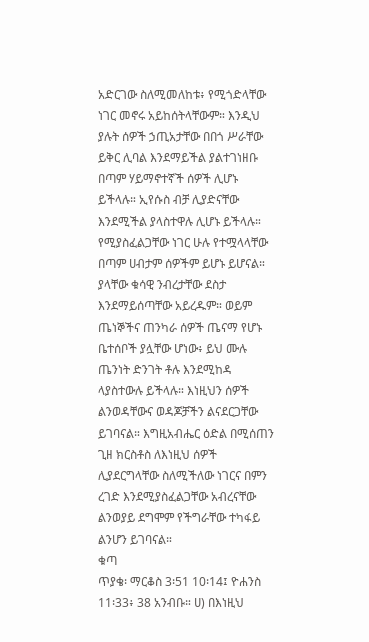አድርገው ስለሚመለከቱ፥ የሚጎድላቸው ነገር መኖሩ አይከሰትላቸውም። እንዲህ ያሉት ሰዎች ኃጢአታቸው በበጎ ሥራቸው ይቅር ሊባል እንደማይችል ያልተገነዘቡ በጣም ሃይማኖተኛች ሰዎች ሊሆኑ ይችላሉ። ኢየሱስ ብቻ ሊያድናቸው እንደሚችል ያላስተዋሉ ሊሆኑ ይችላሉ። የሚያስፈልጋቸው ነገር ሁሉ የተሟላላቸው በጣም ሀብታም ሰዎችም ይሆኑ ይሆናል። ያላቸው ቁሳዊ ንብረታቸው ደስታ እንደማይሰጣቸው አይረዱም። ወይም ጤነኞችና ጠንካራ ሰዎች ጤናማ የሆኑ ቤተሰቦች ያሏቸው ሆነው፥ ይህ ሙሉ ጤንነት ድንገት ቶሉ እንደሚከዳ ላያስተውሉ ይችላሉ። እነዚህን ሰዎች ልንወዳቸውና ወዳጆቻችን ልናደርጋቸው ይገባናል። እግዚአብሔር ዕድል በሚሰጠን ጊዘ ክርስቶስ ለእነዚህ ሰዎች ሊያደርግላቸው ስለሚችለው ነገርና በምን ረገድ እንደሚያስፈልጋቸው አብረናቸው ልንወያይ ደግሞም የችግራቸው ተካፋይ ልንሆን ይገባናል።
ቁጣ
ጥያቄ፡ ማርቆስ 3፡51 10፡14፤ ዮሐንስ 11፡33፥ 38 አንብቡ። ሀ) በእነዚህ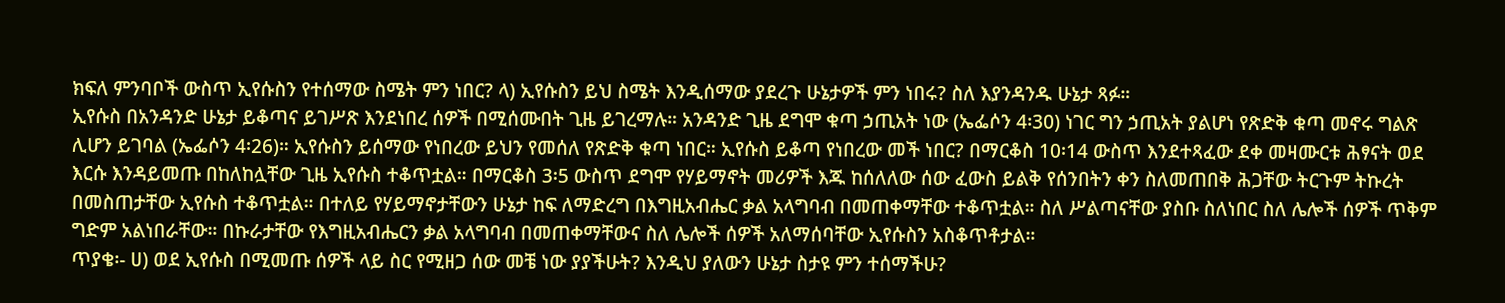ክፍለ ምንባቦች ውስጥ ኢየሱስን የተሰማው ስሜት ምን ነበር? ላ) ኢየሱስን ይህ ስሜት እንዲሰማው ያደረጉ ሁኔታዎች ምን ነበሩ? ስለ እያንዳንዱ ሁኔታ ጻፉ።
ኢየሱስ በአንዳንድ ሁኔታ ይቆጣና ይገሥጽ እንደነበረ ሰዎች በሚሰሙበት ጊዜ ይገረማሉ። አንዳንድ ጊዜ ደግሞ ቁጣ ኃጢአት ነው (ኤፌሶን 4፡30) ነገር ግን ኃጢአት ያልሆነ የጽድቅ ቁጣ መኖሩ ግልጽ ሊሆን ይገባል (ኤፌሶን 4፡26)። ኢየሱስን ይሰማው የነበረው ይህን የመሰለ የጽድቅ ቁጣ ነበር። ኢየሱስ ይቆጣ የነበረው መች ነበር? በማርቆስ 10፡14 ውስጥ እንደተጻፈው ደቀ መዛሙርቱ ሕፃናት ወደ እርሱ እንዳይመጡ በከለከሏቸው ጊዜ ኢየሱስ ተቆጥቷል። በማርቆስ 3፡5 ውስጥ ደግሞ የሃይማኖት መሪዎች እጁ ከሰለለው ሰው ፈውስ ይልቅ የሰንበትን ቀን ስለመጠበቅ ሕጋቸው ትርጉም ትኩረት በመስጠታቸው ኢየሱስ ተቆጥቷል። በተለይ የሃይማኖታቸውን ሁኔታ ከፍ ለማድረግ በእግዚአብሔር ቃል አላግባብ በመጠቀማቸው ተቆጥቷል። ስለ ሥልጣናቸው ያስቡ ስለነበር ስለ ሌሎች ሰዎች ጥቅም ግድም አልነበራቸው። በኩራታቸው የእግዚአብሔርን ቃል አላግባብ በመጠቀማቸውና ስለ ሌሎች ሰዎች አለማሰባቸው ኢየሱስን አስቆጥቶታል።
ጥያቄ፡- ሀ) ወደ ኢየሱስ በሚመጡ ሰዎች ላይ ስር የሚዘጋ ሰው መቼ ነው ያያችሁት? እንዲህ ያለውን ሁኔታ ስታዩ ምን ተሰማችሁ?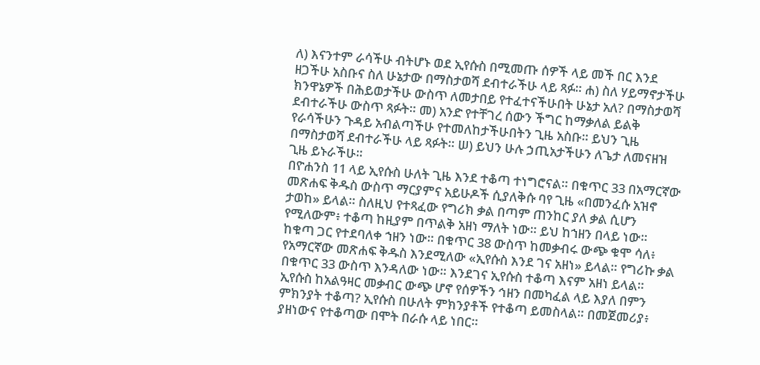ለ) እናንተም ራሳችሁ ብትሆኑ ወደ ኢየሱስ በሚመጡ ሰዎች ላይ መች በር እንደ ዘጋችሁ አስቡና ስለ ሁኔታው በማስታወሻ ደብተራችሁ ላይ ጻፉ። ሐ) ስለ ሃይማኖታችሁ ክንዋኔዎች በሕይወታችሁ ውስጥ ለመታበይ የተፈተናችሁበት ሁኔታ አለ? በማስታወሻ ደብተራችሁ ውስጥ ጻፉት። መ) አንድ የተቸገረ ሰውን ችግር ከማቃለል ይልቅ የራሳችሁን ጉዳይ አብልጣችሁ የተመለከታችሁበትን ጊዜ አስቡ። ይህን ጊዜ በማስታወሻ ደብተራችሁ ላይ ጻፉት። ሠ) ይህን ሁሉ ኃጢአታችሁን ለጌታ ለመናዘዝ ጊዜ ይኑራችሁ።
በዮሐንስ 11 ላይ ኢየሱስ ሁለት ጊዜ እንደ ተቆጣ ተነግሮናል። በቁጥር 33 በአማርኛው መጽሐፍ ቅዱስ ውስጥ ማርያምና አይሁዶች ሲያለቅሱ ባየ ጊዜ «በመንፈሱ አዝኖ ታወከ» ይላል። ስለዚህ የተጻፈው የግሪክ ቃል በጣም ጠንከር ያለ ቃል ሲሆን የሚለውም፥ ተቆጣ ከዚያም በጥልቅ አዘነ ማለት ነው። ይህ ከኀዘን በላይ ነው። ከቁጣ ጋር የተደባለቀ ኀዘን ነው። በቁጥር 38 ውስጥ ከመቃብሩ ውጭ ቁሞ ሳለ፥ የአማርኛው መጽሐፍ ቅዱስ እንደሚለው «ኢየሱስ እንደ ገና አዘነ» ይላል። የግሪኩ ቃል በቁጥር 33 ውስጥ እንዳለው ነው። እንደገና ኢየሱስ ተቆጣ እናም አዘነ ይላል። ኢየሱስ ከአልዓዛር መቃብር ውጭ ሆኖ የሰዎችን ኅዘን በመካፈል ላይ እያለ በምን ምክንያት ተቆጣ? ኢየሱስ በሁለት ምክንያቶች የተቆጣ ይመስላል። በመጀመሪያ፥ ያዘነውና የተቆጣው በሞት በራሱ ላይ ነበር።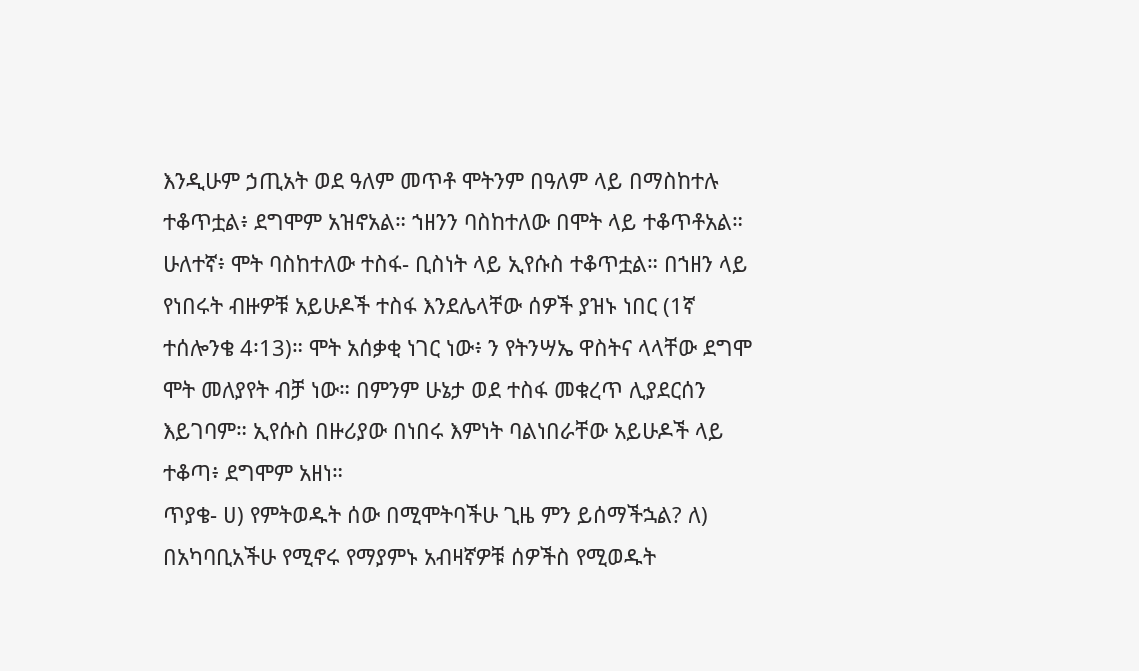እንዲሁም ኃጢአት ወደ ዓለም መጥቶ ሞትንም በዓለም ላይ በማስከተሉ ተቆጥቷል፥ ደግሞም አዝኖአል። ኀዘንን ባስከተለው በሞት ላይ ተቆጥቶአል። ሁለተኛ፥ ሞት ባስከተለው ተስፋ- ቢስነት ላይ ኢየሱስ ተቆጥቷል። በኀዘን ላይ የነበሩት ብዙዎቹ አይሁዶች ተስፋ እንደሌላቸው ሰዎች ያዝኑ ነበር (1ኛ ተሰሎንቄ 4፡13)። ሞት አሰቃቂ ነገር ነው፥ ን የትንሣኤ ዋስትና ላላቸው ደግሞ ሞት መለያየት ብቻ ነው። በምንም ሁኔታ ወደ ተስፋ መቁረጥ ሊያደርሰን እይገባም። ኢየሱስ በዙሪያው በነበሩ እምነት ባልነበራቸው አይሁዶች ላይ ተቆጣ፥ ደግሞም አዘነ።
ጥያቄ- ሀ) የምትወዱት ሰው በሚሞትባችሁ ጊዜ ምን ይሰማችኋል? ለ) በአካባቢአችሁ የሚኖሩ የማያምኑ አብዛኛዎቹ ሰዎችስ የሚወዱት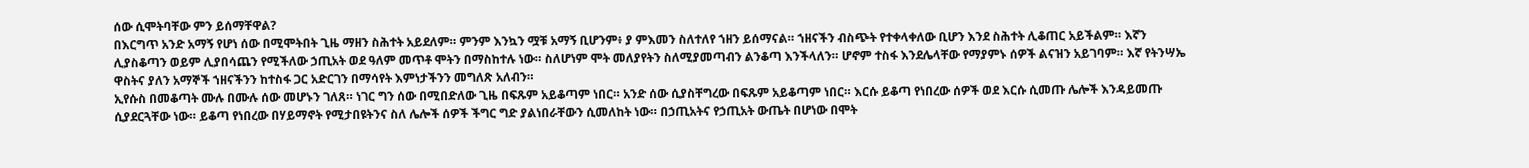ሰው ሲሞትባቸው ምን ይሰማቸዋል?
በእርግጥ አንድ አማኝ የሆነ ሰው በሚሞትበት ጊዜ ማዘን ስሕተት አይደለም። ምንም እንኳን ሟቹ አማኝ ቢሆንም፥ ያ ምእመን ስለተለየ ኀዘን ይሰማናል። ኀዘናችን ብስጭት የተቀላቀለው ቢሆን እንደ ስሕተት ሊቆጠር አይችልም። እኛን ሊያስቆጣን ወይም ሊያበሳጨን የሚችለው ኃጢአት ወደ ዓለም መጥቶ ሞትን በማስከተሉ ነው። ስለሆነም ሞት መለያየትን ስለሚያመጣብን ልንቆጣ እንችላለን። ሆኖም ተስፋ እንደሌላቸው የማያምኑ ሰዎች ልናዝን አይገባም። እኛ የትንሣኤ ዋስትና ያለን አማኞች ኀዘናችንን ከተስፋ ጋር አድርገን በማሳየት እምነታችንን መግለጽ አለብን።
ኢየሱስ በመቆጣት ሙሉ በሙሉ ሰው መሆኑን ገለጸ። ነገር ግን ሰው በሚበድለው ጊዜ በፍጹም አይቆጣም ነበር። አንድ ሰው ሲያስቸግረው በፍጹም አይቆጣም ነበር። እርሱ ይቆጣ የነበረው ሰዎች ወደ እርሱ ሲመጡ ሌሎች እንዳይመጡ ሲያደርጓቸው ነው። ይቆጣ የነበረው በሃይማኖት የሚታበዩትንና ስለ ሌሎች ሰዎች ችግር ግድ ያልነበራቸውን ሲመለከት ነው። በኃጢአትና የኃጢአት ውጤት በሆነው በሞት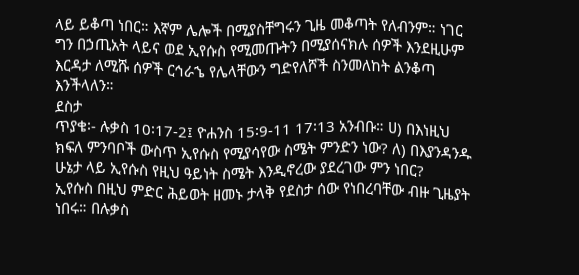ላይ ይቆጣ ነበር። እኛም ሌሎች በሚያስቸግሩን ጊዜ መቆጣት የለብንም። ነገር ግን በኃጢአት ላይና ወደ ኢየሱስ የሚመጡትን በሚያሰናክሉ ሰዎች እንደዚሁም እርዳታ ለሚሹ ሰዎች ርኅራኄ የሌላቸውን ግድየለሾች ስንመለከት ልንቆጣ እንችላለን።
ደስታ
ጥያቄ፡- ሉቃስ 10፡17-2፤ ዮሐንስ 15፡9-11 17፡13 አንብቡ። ሀ) በእነዚህ ክፍለ ምንባቦች ውስጥ ኢየሱስ የሚያሳየው ስሜት ምንድን ነው? ለ) በእያንዳንዱ ሁኔታ ላይ ኢየሱስ የዚህ ዓይነት ስሜት እንዲኖረው ያደረገው ምን ነበር?
ኢየሱስ በዚህ ምድር ሕይወት ዘመኑ ታላቅ የደስታ ሰው የነበረባቸው ብዙ ጊዜያት ነበሩ። በሉቃስ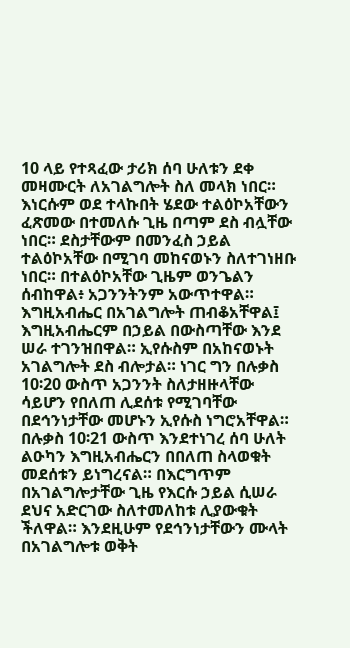10 ላይ የተጻፈው ታሪክ ሰባ ሁለቱን ደቀ መዛሙርት ለአገልግሎት ስለ መላክ ነበር። እነርሱም ወደ ተላኩበት ሄደው ተልዕኮአቸውን ፈጽመው በተመለሱ ጊዜ በጣም ደስ ብሏቸው ነበር። ደስታቸውም በመንፈስ ኃይል ተልዕኮአቸው በሚገባ መከናወኑን ስለተገነዘቡ ነበር። በተልዕኮአቸው ጊዜም ወንጌልን ሰብከዋል፥ አጋንንትንም አውጥተዋል። እግዚአብሔር በአገልግሎት ጠብቆአቸዋል፤ እግዚአብሔርም በኃይል በውስጣቸው እንደ ሠራ ተገንዝበዋል። ኢየሱስም በአከናወኑት አገልግሎት ደስ ብሎታል። ነገር ግን በሉቃስ 10፡20 ውስጥ አጋንንት ስለታዘዙላቸው ሳይሆን የበለጠ ሊደሰቱ የሚገባቸው በደኅንነታቸው መሆኑን ኢየሱስ ነግሮአቸዋል። በሉቃስ 10፡21 ውስጥ እንደተነገረ ሰባ ሁለት ልዑካን እግዚአብሔርን በበለጠ ስላወቁት መደሰቱን ይነግረናል። በእርግጥም በአገልግሎታቸው ጊዜ የእርሱ ኃይል ሲሠራ ደህና አድርገው ስለተመለከቱ ሊያውቁት ችለዋል። እንደዚሁም የደኅንነታቸውን ሙላት በአገልግሎቱ ወቅት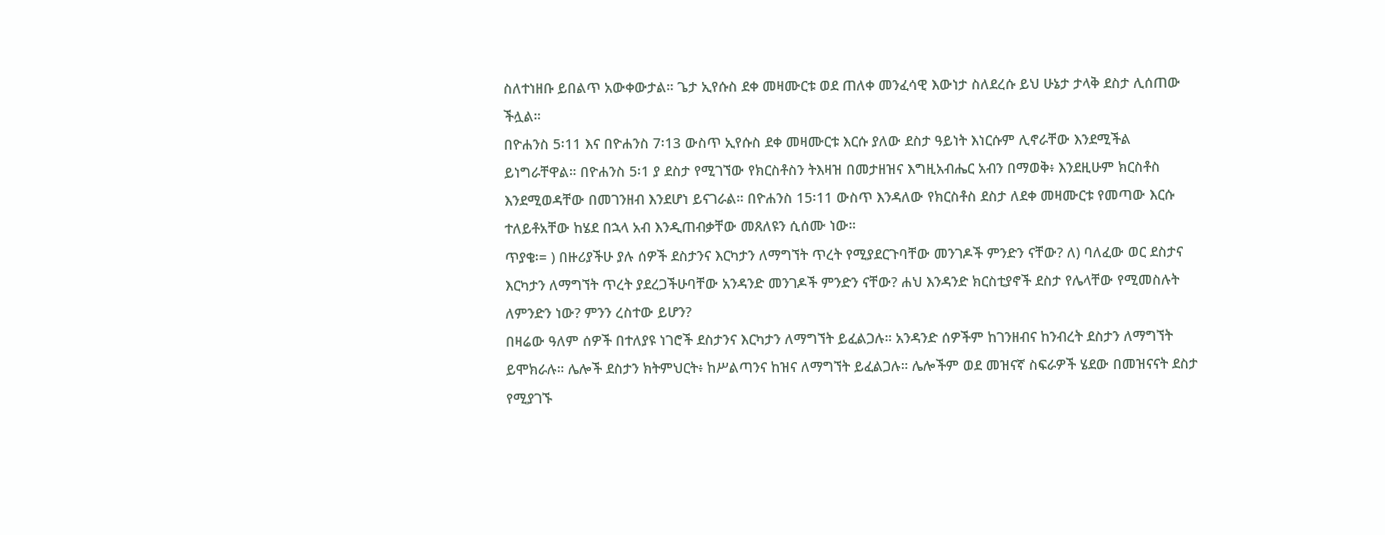ስለተነዘቡ ይበልጥ አውቀውታል። ጌታ ኢየሱስ ደቀ መዛሙርቱ ወደ ጠለቀ መንፈሳዊ እውነታ ስለደረሱ ይህ ሁኔታ ታላቅ ደስታ ሊሰጠው ችሏል።
በዮሐንስ 5፡11 እና በዮሐንስ 7፡13 ውስጥ ኢየሱስ ደቀ መዛሙርቱ እርሱ ያለው ደስታ ዓይነት እነርሱም ሊኖራቸው እንደሚችል ይነግራቸዋል። በዮሐንስ 5፡1 ያ ደስታ የሚገኘው የክርስቶስን ትእዛዝ በመታዘዝና እግዚአብሔር አብን በማወቅ፥ እንደዚሁም ክርስቶስ እንደሚወዳቸው በመገንዘብ እንደሆነ ይናገራል። በዮሐንስ 15፡11 ውስጥ እንዳለው የክርስቶስ ደስታ ለደቀ መዛሙርቱ የመጣው እርሱ ተለይቶአቸው ከሄደ በኋላ አብ እንዲጠብቃቸው መጸለዩን ሲሰሙ ነው።
ጥያቄ፡= ) በዙሪያችሁ ያሉ ሰዎች ደስታንና እርካታን ለማግኘት ጥረት የሚያደርጉባቸው መንገዶች ምንድን ናቸው? ለ) ባለፈው ወር ደስታና እርካታን ለማግኘት ጥረት ያደረጋችሁባቸው አንዳንድ መንገዶች ምንድን ናቸው? ሐህ እንዳንድ ክርስቲያኖች ደስታ የሌላቸው የሚመስሉት ለምንድን ነው? ምንን ረስተው ይሆን?
በዛሬው ዓለም ሰዎች በተለያዩ ነገሮች ደስታንና እርካታን ለማግኘት ይፈልጋሉ። አንዳንድ ሰዎችም ከገንዘብና ከንብረት ደስታን ለማግኘት ይሞክራሉ። ሌሎች ደስታን ክትምህርት፥ ከሥልጣንና ከዝና ለማግኘት ይፈልጋሉ። ሌሎችም ወደ መዝናኛ ስፍራዎች ሄደው በመዝናናት ደስታ የሚያገኙ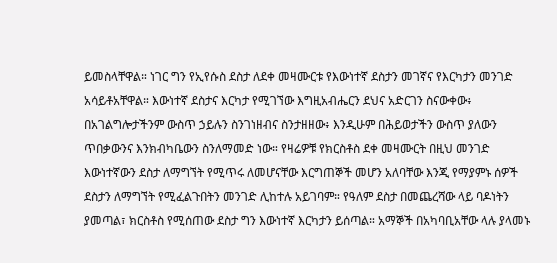ይመስላቸዋል። ነገር ግን የኢየሱስ ደስታ ለደቀ መዛሙርቱ የእውነተኛ ደስታን መገኛና የእርካታን መንገድ አሳይቶአቸዋል። እውነተኛ ደስታና እርካታ የሚገኘው እግዚአብሔርን ደህና አድርገን ስናውቀው፥ በአገልግሎታችንም ውስጥ ኃይሉን ስንገነዘብና ስንታዘዘው፥ እንዲሁም በሕይወታችን ውስጥ ያለውን ጥበቃውንና እንክብካቤውን ስንለማመድ ነው። የዛሬዎቹ የክርስቶስ ደቀ መዛሙርት በዚህ መንገድ እውነተኛውን ደስታ ለማግኘት የሚጥሩ ለመሆናቸው እርግጠኞች መሆን አለባቸው እንጂ የማያምኑ ሰዎች ደስታን ለማግኘት የሚፈልጉበትን መንገድ ሊከተሉ አይገባም። የዓለም ደስታ በመጨረሻው ላይ ባዶነትን ያመጣል፣ ክርስቶስ የሚሰጠው ደስታ ግን እውነተኛ እርካታን ይሰጣል። አማኞች በአካባቢአቸው ላሉ ያላመኑ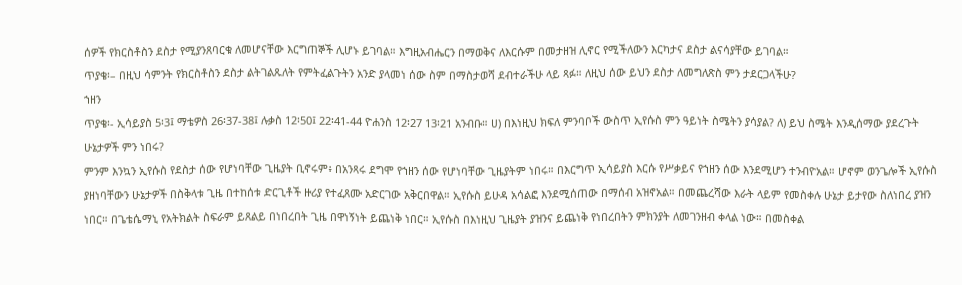ሰዎች የክርስቶስን ደስታ የሚያንጸባርቁ ለመሆናቸው እርግጠኞች ሊሆኑ ይገባል። እግዚአብሔርን በማወቅና ለእርሱም በመታዘዝ ሊኖር የሚችለውን እርካታና ደስታ ልናሳያቸው ይገባል።
ጥያቄ፡– በዚህ ሳምንት የክርስቶስን ደስታ ልትገልጹለት የምትፈልጉትን አንድ ያላመነ ሰው ስም በማስታወሻ ደብተራችሁ ላይ ጻፉ። ለዚህ ሰው ይህን ደስታ ለመግለጽስ ምን ታደርጋላችሁ?
ኀዘን
ጥያቄ፡- ኢሳይያስ 5፡3፤ ማቴዎስ 26፡37-38፤ ሉቃስ 12፡50፤ 22፡41-44 ዮሐንስ 12፡27 13፡21 አንብቡ። ሀ) በእነዚህ ክፍለ ምንባቦች ውስጥ ኢየሱስ ምን ዓይነት ስሜትን ያሳያል? ለ) ይህ ስሜት እንዲሰማው ያደረጉት ሁኔታዎች ምን ነበሩ?
ምንም እንኳን ኢየሱስ የደስታ ሰው የሆነባቸው ጊዜያት ቢኖሩም፥ በአንጻሩ ደግሞ የኀዘን ሰው የሆነባቸው ጊዜያትም ነበሩ። በእርግጥ ኢሳይያስ እርሱ የሥቃይና የኀዘን ሰው እንደሚሆን ተንብዮአል። ሆኖም ወንጌሎች ኢየሱስ ያዘነባቸውን ሁኔታዎች በስቅላቱ ጊዜ በተከሰቱ ድርጊቶች ዙሪያ የተፈጸሙ አድርገው አቅርበዋል። ኢየሱስ ይሁዳ አሳልፎ እንደሚሰጠው በማሰብ አዝኖአል። በመጨረሻው እራት ላይም የመስቀሉ ሁኔታ ይታየው ስለነበረ ያዝን ነበር። በጌቴሴማኒ የአትክልት ስፍራም ይጸልይ በነበረበት ጊዜ በዋነኝነት ይጨነቅ ነበር። ኢየሱስ በእነዚህ ጊዜያት ያዝንና ይጨነቅ የነበረበትን ምክንያት ለመገንዘብ ቀላል ነው። በመስቀል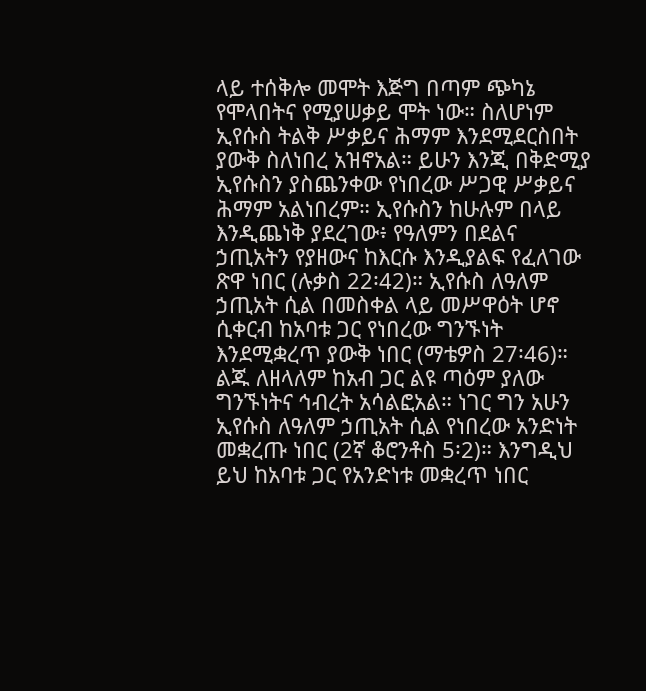ላይ ተሰቅሎ መሞት እጅግ በጣም ጭካኔ የሞላበትና የሚያሠቃይ ሞት ነው። ስለሆነም ኢየሱስ ትልቅ ሥቃይና ሕማም እንደሚደርስበት ያውቅ ስለነበረ አዝኖአል። ይሁን እንጂ በቅድሚያ ኢየሱስን ያስጨንቀው የነበረው ሥጋዊ ሥቃይና ሕማም አልነበረም። ኢየሱስን ከሁሉም በላይ እንዲጨነቅ ያደረገው፥ የዓለምን በደልና ኃጢአትን የያዘውና ከእርሱ እንዲያልፍ የፈለገው ጽዋ ነበር (ሉቃስ 22፡42)። ኢየሱስ ለዓለም ኃጢአት ሲል በመስቀል ላይ መሥዋዕት ሆኖ ሲቀርብ ከአባቱ ጋር የነበረው ግንኙነት እንደሚቋረጥ ያውቅ ነበር (ማቴዎስ 27፡46)። ልጁ ለዘላለም ከአብ ጋር ልዩ ጣዕም ያለው ግንኙነትና ኅብረት አሳልፎአል። ነገር ግን አሁን ኢየሱስ ለዓለም ኃጢአት ሲል የነበረው አንድነት መቋረጡ ነበር (2ኛ ቆሮንቶስ 5፡2)። እንግዲህ ይህ ከአባቱ ጋር የአንድነቱ መቋረጥ ነበር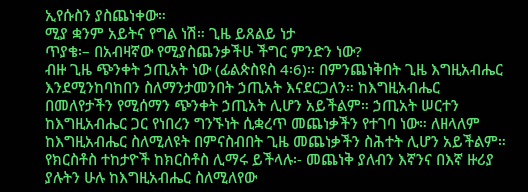ኢየሱስን ያስጨነቀው።
ሚያ ቋንም አይትና የግል ነሽ። ጊዜ ይጸልይ ነታ
ጥያቄ፡– በአብዛኛው የሚያስጨንቃችሁ ችግር ምንድን ነው?
ብዙ ጊዜ ጭንቀት ኃጢአት ነው (ፊልጵስዩስ 4፡6)። በምንጨነቅበት ጊዜ እግዚአብሔር እንደሚንከባከበን ስለማንታመንበት ኃጢአት እናደርጋለን። ከእግዚአብሔር በመለየታችን የሚሰማን ጭንቀት ኃጢአት ሊሆን አይችልም። ኃጢአት ሠርተን ከእግዚአብሔር ጋር የነበረን ግንኙነት ሲቋረጥ መጨነቃችን የተገባ ነው። ለዘላለም ከእግዚአብሔር ስለሚለዩት በምናስብበት ጊዜ መጨነቃችን ስሕተት ሊሆን አይችልም። የክርስቶስ ተከታዮች ከክርስቶስ ሊማሩ ይችላሉ፡- መጨነቅ ያለብን እኛንና በእኛ ዙሪያ ያሉትን ሁሉ ከእግዚአብሔር ስለሚለየው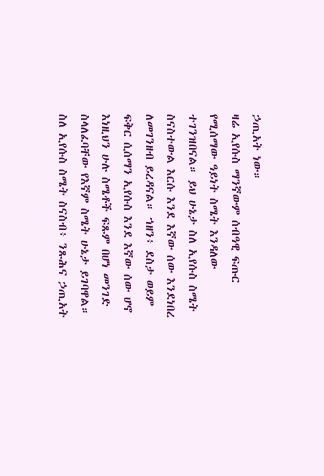ኃጢአት ነው።
ዛሬ ኢየሱስ ማንኛውም ሰብዓዊ ፍጡር የሚሰማው ዓይነት ስሜት እንዳለው ተገንዝበናል። ይህ ሁኔታ ስለ ኢየሱስ ስሜት ስናስተውል እርሱ እንደ እኛው ሰው እንደነበረ ለመገንዘብ ይረዳናል። ኀዘን፥ ደስታ ወይም ፍቅር ሲሰማን ኢየሱስ እንደ እኛው ሰው ሆኖ እነዚህን ሁሉ ስሜቶች ፍጹም በሆነ መንገድ ስላለፈባቸው የእኛም ስሜት ሁኔታ ይገባዋል። ስለ ኢየሱስ ስሜት ስናስብ፥ ንጹሕና ኃጢአት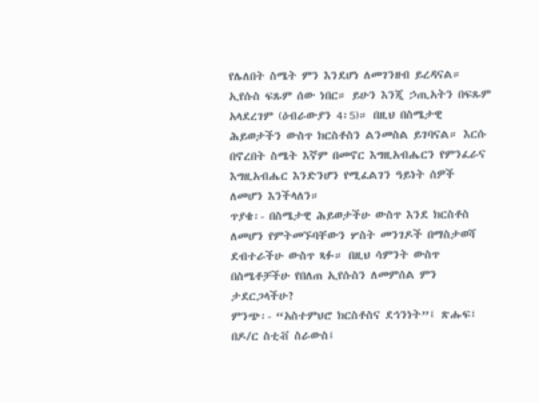የሌለበት ስሜት ምን እንደሆነ ለመገንዘብ ይረዳናል። ኢየሱስ ፍጹም ሰው ነበር። ይሁን እንጂ ኃጢአትን በፍጹም አላደረገም (ዕብራውያን 4፡5)። በዚህ በስሜታዊ ሕይወታችን ውስጥ ክርስቶስን ልንመስል ይገባናል። እርሱ በኖረበት ስሜት እኛም በመኖር እግዚአብሔርን የምንፈራና እግዚአብሔር እንድንሆን የሚፈልገን ዓይነት ሰዎች ለመሆን እንችላለን።
ጥያቄ፡- በስሜታዊ ሕይወታችሁ ውስጥ እንደ ክርስቶስ ለመሆን የምትመኙባቸውን ሦስት መንገዶች በማስታወሻ ደብተራችሁ ውስጥ ጻፉ። በዚህ ሳምንት ውስጥ በስሜቶቻችሁ የበለጠ ኢየሱስን ለመምሰል ምን ታደርጋላችሁ?
ምንጭ፡- “አስተምህሮ ክርስቶስና ደኅንነት”፤ ጽሑፍ፣ በዶ/ር ስቲቭ ስራውስ፤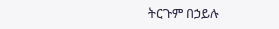ትርጉም በኃይሉ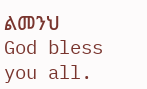ልመንህ
God bless you all.